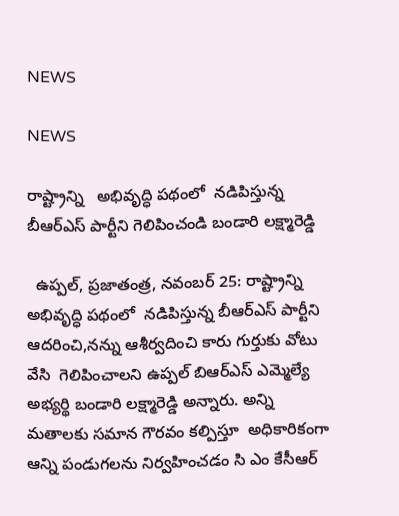NEWS

NEWS

రాష్ట్రాన్ని   అభివృద్ధి పథంలో  నడిపిస్తున్న బీఆర్ఎస్ పార్టీని గెలిపించండి బండారి లక్ష్మారెడ్డి

  ఉప్పల్, ప్రజాతంత్ర, నవంబర్ 25: రాష్ట్రాన్ని   అభివృద్ధి పథంలో  నడిపిస్తున్న బీఆర్ఎస్ పార్టీని ఆదరించి,నన్ను ఆశీర్వదించి కారు గుర్తుకు వోటు వేసి  గెలిపించాలని ఉప్పల్ బిఆర్ఎస్ ఎమ్మెల్యే అభ్యర్థి బండారి లక్ష్మారెడ్డి అన్నారు. అన్ని మతాలకు సమాన గౌరవం కల్పిస్తూ  అధికారికంగా  ఆన్ని పండుగలను నిర్వహించడం సి ఎం కేసీఆర్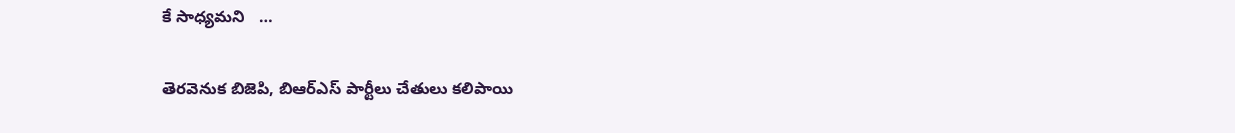కే సాధ్యమని   …

తెరవెనుక బిజెపి, బిఆర్‌ఎస్‌ పార్టీలు చేతులు కలిపాయి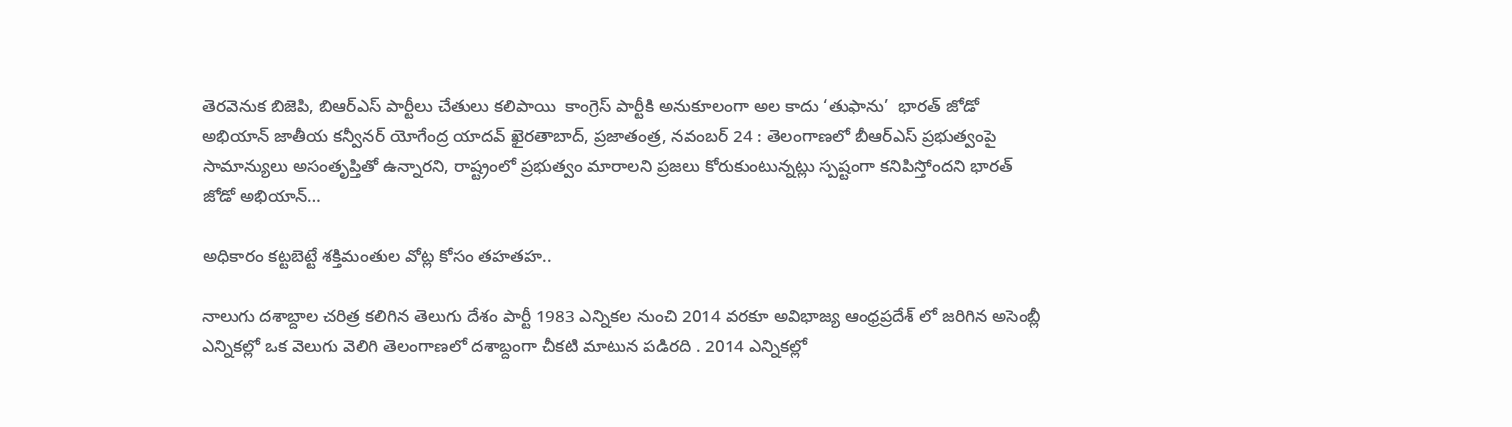తెరవెనుక బిజెపి, బిఆర్‌ఎస్‌ పార్టీలు చేతులు కలిపాయి  కాంగ్రెస్‌ పార్టీకి అనుకూలంగా అల కాదు ‘తుఫాను’  భారత్‌ జోడో అభియాన్‌ జాతీయ కన్వీనర్‌ యోగేంద్ర యాదవ్‌ ఖైరతాబాద్‌, ప్రజాతంత్ర, నవంబర్‌ 24 : తెలంగాణలో బీఆర్‌ఎస్‌ ప్రభుత్వంపై సామాన్యులు అసంతృప్తితో ఉన్నారని, రాష్ట్రంలో ప్రభుత్వం మారాలని ప్రజలు కోరుకుంటున్నట్లు స్పష్టంగా కనిపిస్తోందని భారత్‌ జోడో అభియాన్‌…

అధికారం కట్టబెట్టే శక్తిమంతుల వోట్ల కోసం తహతహ..

నాలుగు దశాబ్దాల చరిత్ర కలిగిన తెలుగు దేశం పార్టీ 1983 ఎన్నికల నుంచి 2014 వరకూ అవిభాజ్య ఆంధ్రప్రదేశ్‌ లో జరిగిన అసెంబ్లీ ఎన్నికల్లో ఒక వెలుగు వెలిగి తెలంగాణలో దశాబ్దంగా చీకటి మాటున పడిరది . 2014 ఎన్నికల్లో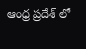ఆంధ్ర ప్రదేశ్‌ లో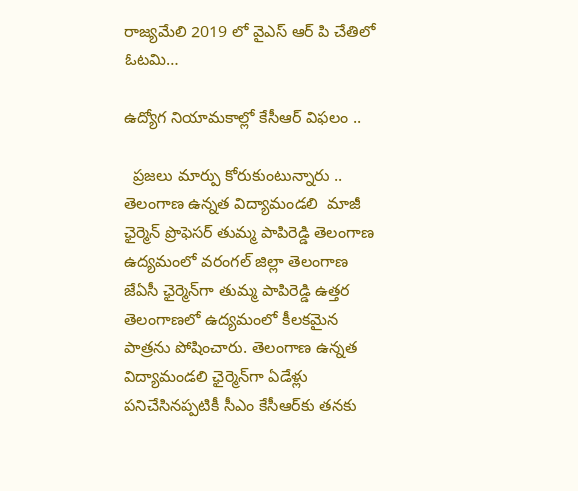రాజ్యమేలి 2019 లో వైఎస్‌ ఆర్‌ పి చేతిలో ఓటమి…

ఉద్యోగ నియామకాల్లో కేసీఆర్‌ విఫలం ..

  ప్రజలు మార్పు కోరుకుంటున్నారు .. తెలంగాణ ఉన్నత విద్యామండలి  మాజీ ఛైర్మెన్‌ ప్రొఫెసర్‌ తుమ్మ పాపిరెడ్డి తెలంగాణ ఉద్యమంలో వరంగల్‌ జిల్లా తెలంగాణ జేఏసీ ఛైర్మెన్‌గా తుమ్మ పాపిరెడ్డి ఉత్తర తెలంగాణలో ఉద్యమంలో కీలకమైన పాత్రను పోషించారు. తెలంగాణ ఉన్నత విద్యామండలి ఛైర్మెన్‌గా ఏడేళ్లు పనిచేసినప్పటికీ సీఎం కేసీఆర్‌కు తనకు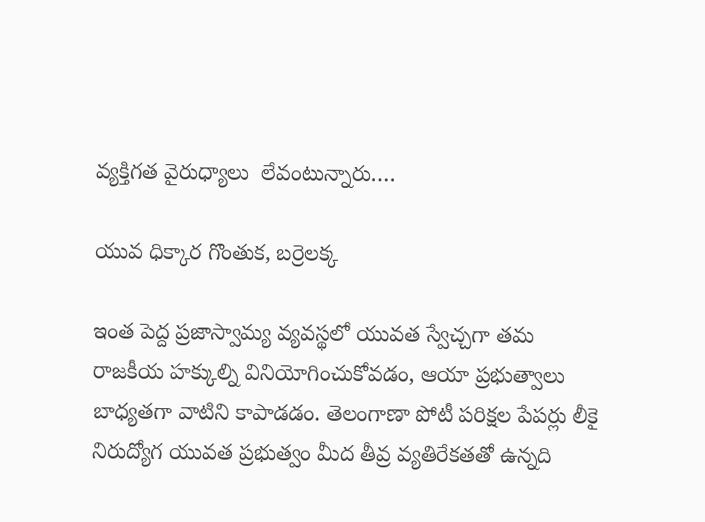వ్యక్తిగత వైరుధ్యాలు  లేవంటున్నారు.…

యువ ధిక్కార గొంతుక, బర్రెలక్క

ఇంత పెద్ద ప్రజాస్వామ్య వ్యవస్థలో యువత స్వేచ్చగా తమ రాజకీయ హక్కుల్ని వినియోగించుకోవడం, ఆయా ప్రభుత్వాలు బాధ్యతగా వాటిని కాపాడడం. తెలంగాణా పోటీ పరిక్షల పేపర్లు లీకై నిరుద్యోగ యువత ప్రభుత్వం మీద తీవ్ర వ్యతిరేకతతో ఉన్నది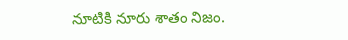నూటికి నూరు శాతం నిజం.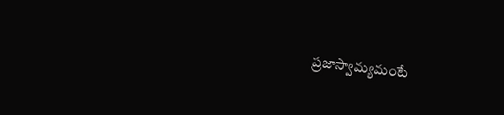ప్రజాస్వామ్యమంటే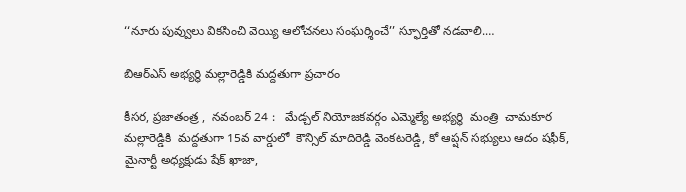‘‘నూరు పువ్వులు వికసించి వెయ్యి ఆలోచనలు సంఘర్శించే’’ స్ఫూర్తితో నడవాలి.…

బిఆర్ఎస్ అభ్యర్థి మల్లారెడ్డికి మద్దతుగా ప్రచారం

కీసర, ప్రజాతంత్ర ,  నవంబర్ 24 :   మేడ్చల్ నియోజకవర్గం ఎమ్మెల్యే అభ్యర్థి  మంత్రి  చామకూర  మల్లారెడ్డికి  మద్దతుగా 15వ వార్డులో  కౌన్సిల్ మాదిరెడ్డి వెంకటరెడ్డి, కో ఆప్షన్ సభ్యులు ఆదం షఫీక్, మైనార్టీ అధ్యక్షుడు షేక్ ఖాజా,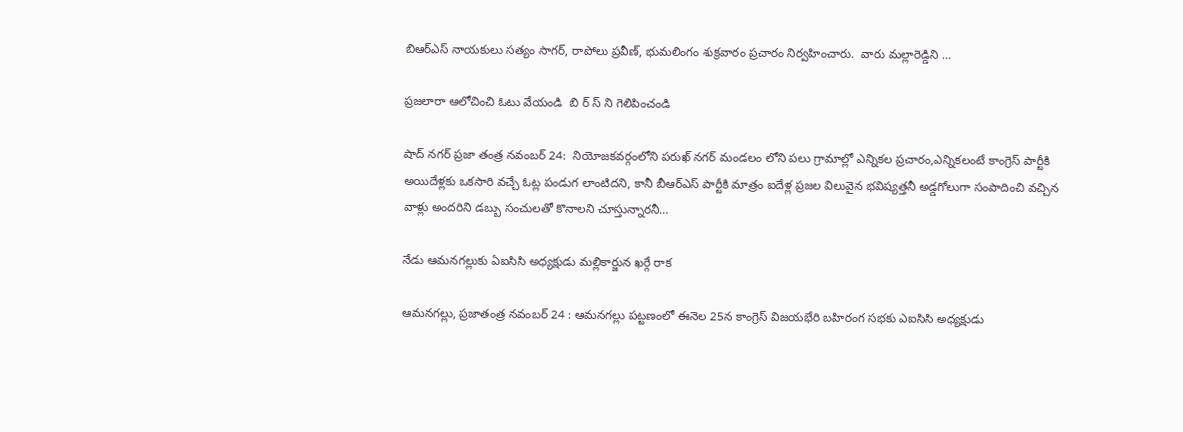బిఆర్ఎస్ నాయకులు సత్యం సాగర్, రాపోలు ప్రవీణ్, భుమలింగం శుక్రవారం ప్రచారం నిర్వహించారు.  వారు మల్లారెడ్డిని …

ప్రజలారా ఆలోచించి ఓటు వేయండి  బి ర్ స్ ని గెలిపించండి

షాద్ నగర్ ప్రజా తంత్ర నవంబర్ 24:  నియోజకవర్గంలోని పరుఖ్ నగర్ మండలం లోని పలు గ్రామాల్లో ఎన్నికల ప్రచారం,ఎన్నికలంటే కాంగ్రెస్ పార్టీకి  అయిదేళ్లకు ఒకసారి వచ్చే ఓట్ల పండుగ లాంటిదని, కానీ బీఆర్ఎస్ పార్టీకి మాత్రం ఐదేళ్ల ప్రజల విలువైన భవిష్యత్తనీ అడ్డగోలుగా సంపాదించి వచ్చిన వాళ్లు అందరిని డబ్బు సంచులతో కొనాలని చూస్తున్నారనీ…

నేడు ఆమనగల్లుకు ఏఐసిసి అధ్యక్షుడు మల్లికార్జున ఖర్గే రాక

ఆమనగల్లు, ప్రజాతంత్ర నవంబర్ 24 : ఆమనగల్లు పట్టణంలో ఈనెల 25న కాంగ్రెస్ విజయభేరి బహిరంగ సభకు ఎఐసిసి అధ్యక్షుడు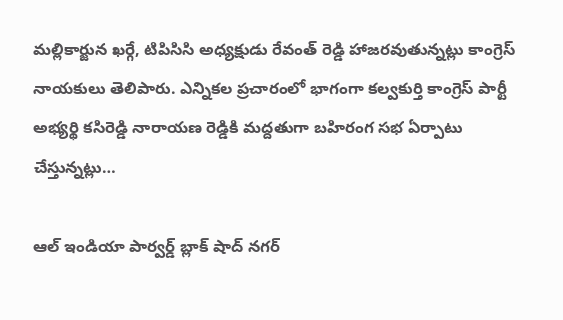మల్లికార్జున ఖర్గే, టిపిసిసి అధ్యక్షుడు రేవంత్ రెడ్డి హాజరవుతున్నట్లు కాంగ్రెస్ నాయకులు తెలిపారు. ఎన్నికల ప్రచారంలో భాగంగా కల్వకుర్తి కాంగ్రెస్ పార్టీ అభ్యర్థి కసిరెడ్డి నారాయణ రెడ్డికి మద్దతుగా బహిరంగ సభ ఏర్పాటు చేస్తున్నట్లు…

ఆల్ ఇండియా పార్వర్డ్ బ్లాక్ షాద్ నగర్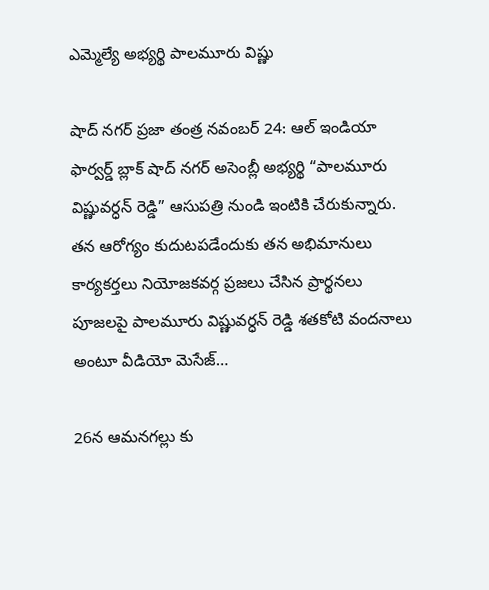ఎమ్మెల్యే అభ్యర్థి పాలమూరు విష్ణు

షాద్ నగర్ ప్రజా తంత్ర నవంబర్ 24: ఆల్ ఇండియా ఫార్వర్డ్ బ్లాక్ షాద్ నగర్ అసెంబ్లీ అభ్యర్థి “పాలమూరు విష్ణువర్ధన్ రెడ్డి” ఆసుపత్రి నుండి ఇంటికి చేరుకున్నారు. తన ఆరోగ్యం కుదుటపడేందుకు తన అభిమానులు కార్యకర్తలు నియోజకవర్గ ప్రజలు చేసిన ప్రార్థనలు పూజలపై పాలమూరు విష్ణువర్ధన్ రెడ్డి శతకోటి వందనాలు అంటూ వీడియో మెసేజ్…

26న ఆమనగల్లు కు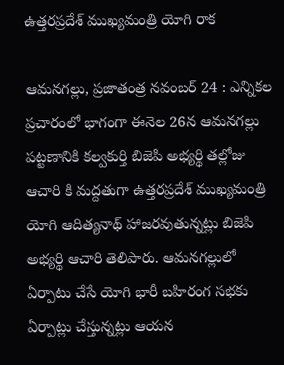ఉత్తరప్రదేశ్ ముఖ్యమంత్రి యోగి రాక

ఆమనగల్లు, ప్రజాతంత్ర నవంబర్ 24 : ఎన్నికల ప్రచారంలో భాగంగా ఈనెల 26న ఆమనగల్లు పట్టణానికి కల్వకుర్తి బిజెపి అభ్యర్థి తల్లోజు ఆచారి కి మద్దతుగా ఉత్తరప్రదేశ్ ముఖ్యమంత్రి యోగి ఆదిత్యనాథ్ హాజరవుతున్నట్లు బిజెపి అభ్యర్థి ఆచారి తెలిపారు. ఆమనగల్లులో ఏర్పాటు చేసే యోగి భారీ బహిరంగ సభకు ఏర్పాట్లు చేస్తున్నట్లు ఆయన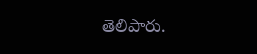తెలిపారు.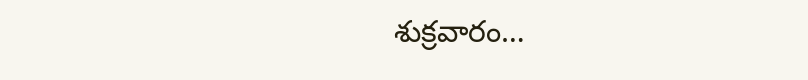శుక్రవారం…